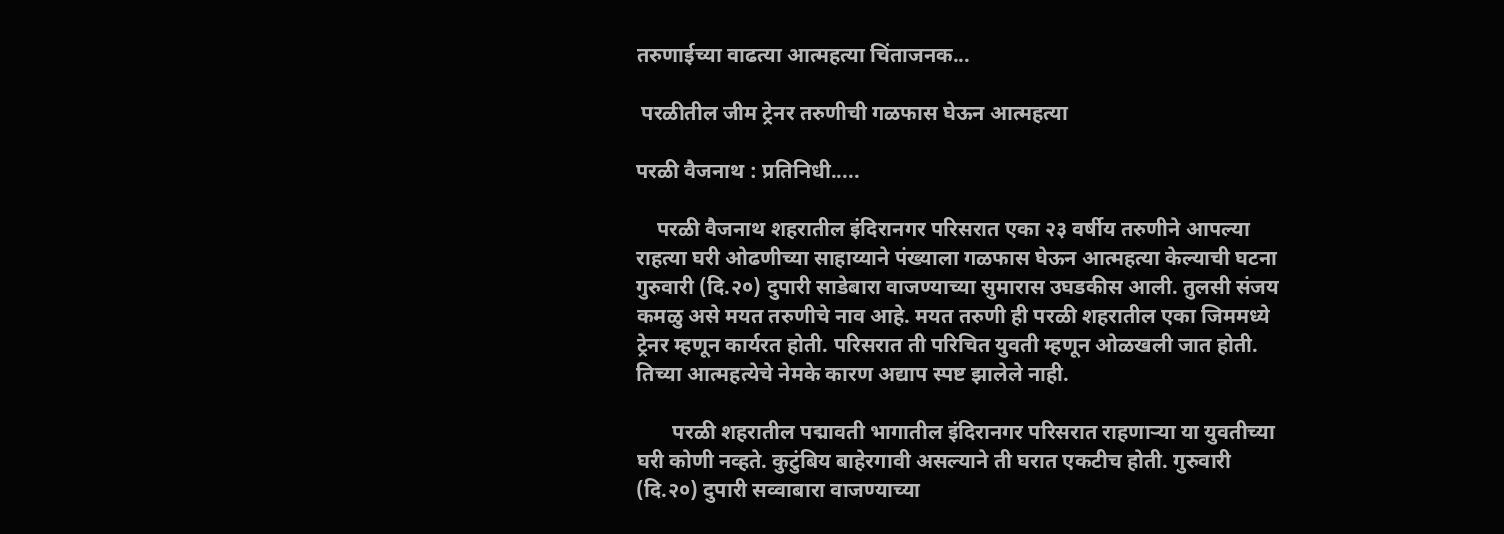तरुणाईच्या वाढत्या आत्महत्या चिंताजनक...

 परळीतील जीम ट्रेनर तरुणीची गळफास घेऊन आत्महत्या

परळी वैजनाथ : प्रतिनिधी.....

    परळी वैजनाथ शहरातील इंदिरानगर परिसरात एका २३ वर्षीय तरुणीने आपल्या राहत्या घरी ओढणीच्या साहाय्याने पंख्याला गळफास घेऊन आत्महत्या केल्याची घटना गुरुवारी (दि.२०) दुपारी साडेबारा वाजण्याच्या सुमारास उघडकीस आली. तुलसी संजय कमळु असे मयत तरुणीचे नाव आहे. मयत तरुणी ही परळी शहरातील एका जिममध्ये ट्रेनर म्हणून कार्यरत होती. परिसरात ती परिचित युवती म्हणून ओळखली जात होती. तिच्या आत्महत्येचे नेमके कारण अद्याप स्पष्ट झालेले नाही.

       परळी शहरातील पद्मावती भागातील इंदिरानगर परिसरात राहणाऱ्या या युवतीच्या घरी कोणी नव्हते. कुटुंबिय बाहेरगावी असल्याने ती घरात एकटीच होती. गुरुवारी (दि.२०) दुपारी सव्वाबारा वाजण्याच्या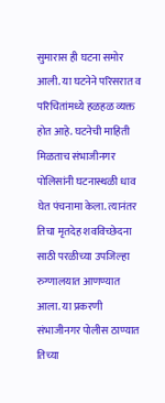सुमारास ही घटना समोर आली. या घटनेने परिसरात व परिचितांमध्ये हळहळ व्यक्त होत आहे. घटनेची माहिती मिळताच संभाजीनगर पोलिसांनी घटनास्थळी धाव घेत पंचनामा केला. त्यानंतर तिचा मृतदेह शवविच्छेदना साठी परळीच्या उपजिल्हा रुग्णालयात आणण्यात आला. या प्रकरणी संभाजीनगर पोलीस ठाण्यात तिच्या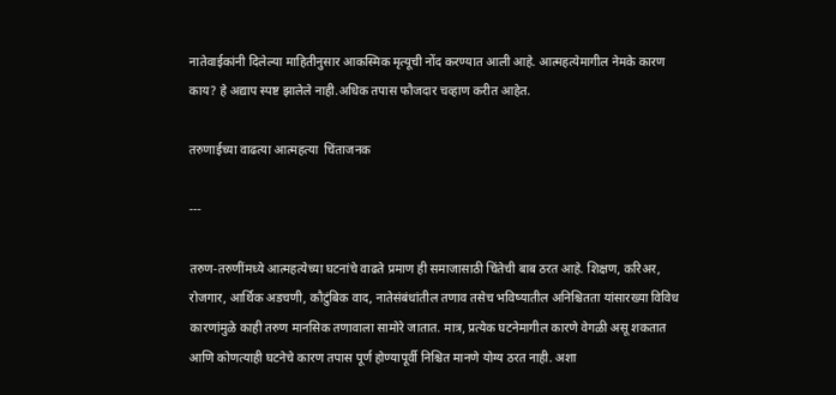नातेवाईकांनी दिलेल्या माहितीनुसार आकस्मिक मृत्यूची नोंद करण्यात आली आहे. आत्महत्येमागील नेमके कारण काय? हे अद्याप स्पष्ट झालेले नाही.अधिक तपास फौजदार चव्हाण करीत आहेत.

तरुणाईच्या वाढत्या आत्महत्या  चिंताजनक

---

तरुण-तरुणींमध्ये आत्महत्येच्या घटनांचे वाढते प्रमाण ही समाजासाठी चिंतेची बाब ठरत आहे. शिक्षण, करिअर, रोजगार, आर्थिक अडचणी, कौटुंबिक वाद, नातेसंबंधांतील तणाव तसेच भविष्यातील अनिश्चितता यांसारख्या विविध कारणांमुळे काही तरुण मानसिक तणावाला सामोरे जातात. मात्र, प्रत्येक घटनेमागील कारणे वेगळी असू शकतात आणि कोणत्याही घटनेचे कारण तपास पूर्ण होण्यापूर्वी निश्चित मानणे योग्य ठरत नाही. अशा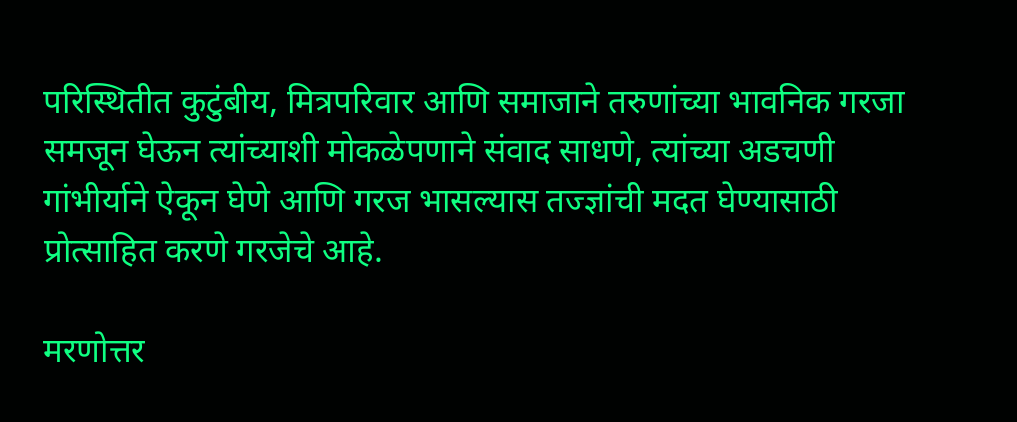परिस्थितीत कुटुंबीय, मित्रपरिवार आणि समाजाने तरुणांच्या भावनिक गरजा समजून घेऊन त्यांच्याशी मोकळेपणाने संवाद साधणे, त्यांच्या अडचणी गांभीर्याने ऐकून घेणे आणि गरज भासल्यास तज्ज्ञांची मदत घेण्यासाठी प्रोत्साहित करणे गरजेचे आहे.

मरणोत्तर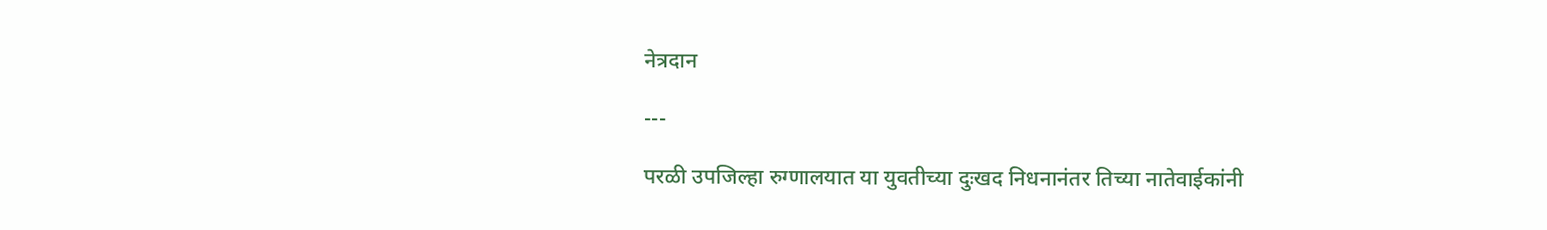नेत्रदान

---

परळी उपजिल्हा रुग्णालयात या युवतीच्या दुःखद निधनानंतर तिच्या नातेवाईकांनी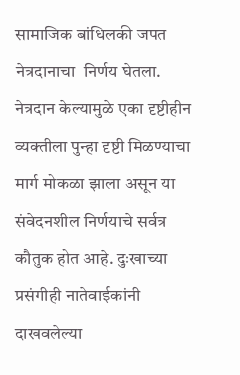सामाजिक बांधिलकी जपत नेत्रदानाचा  निर्णय घेतला. नेत्रदान केल्यामुळे एका दृष्टीहीन व्यक्तीला पुन्हा दृष्टी मिळण्याचा मार्ग मोकळा झाला असून या संवेदनशील निर्णयाचे सर्वत्र कौतुक होत आहे. दुःखाच्या प्रसंगीही नातेवाईकांनी दाखवलेल्या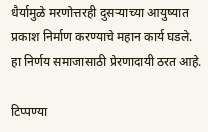धैर्यामुळे मरणोत्तरही दुसऱ्याच्या आयुष्यात प्रकाश निर्माण करण्याचे महान कार्य घडले.  हा निर्णय समाजासाठी प्रेरणादायी ठरत आहे.

टिप्पण्या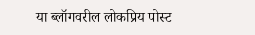या ब्लॉगवरील लोकप्रिय पोस्ट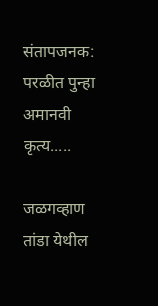संतापजनक: परळीत पुन्हा अमानवी कृत्य.....

जळगव्हाण तांडा येथील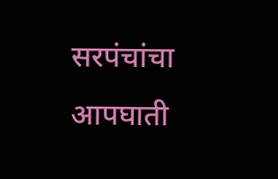सरपंचांचा आपघाती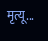मृत्यू...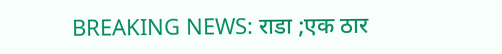BREAKING NEWS: राडा ;एक ठार